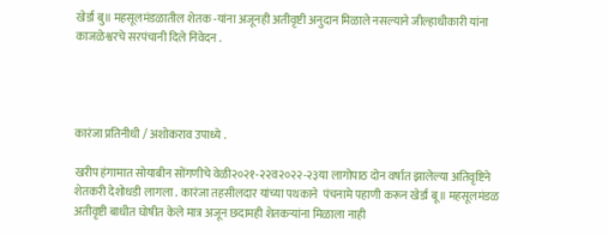खेर्डा बु॥ महसूलमंडळातील शेतक -यांना अजूनही अतीवृष्टी अनुदान मिळाले नसल्याने जील्हाधीकारी यांना काजळेश्वरचे सरपंचानी दिले निवेदन .




कारंजा प्रतिनीधी / अशोकराव उपाध्ये .

खरीप हंगामात सोयाबीन सोंगणीचे वेळी२०२१-२२व२०२२-२३या लागोपाठ दोन वर्षात झालेल्या अतिवृष्टिने शेतकरी देशोधडी लागला . कारंजा तहसीलदार यांच्या पथकाने  पंचनामे पहाणी करून खेर्डा बू॥ महसूलमंडळ अतीवृष्टी बाधीत घोषीत केले मात्र अजून छदामही शेतकऱ्यांना मिळाला नाही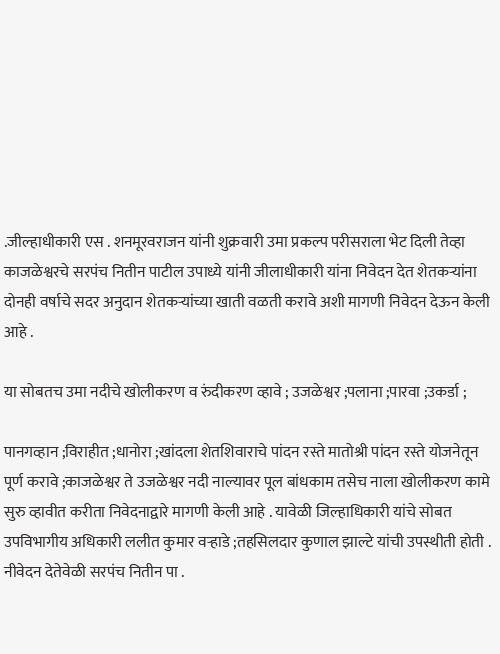.जील्हाधीकारी एस . शनमूरवराजन यांनी शुक्रवारी उमा प्रकल्प परीसराला भेट दिली तेव्हा काजळेश्वरचे सरपंच नितीन पाटील उपाध्ये यांनी जीलाधीकारी यांना निवेदन देत शेतकऱ्यांना  दोनही वर्षाचे सदर अनुदान शेतकऱ्यांच्या खाती वळती करावे अशी मागणी निवेदन देऊन केली आहे .

या सोबतच उमा नदीचे खोलीकरण व रुंदीकरण व्हावे ; उजळेश्वर ;पलाना ;पारवा ;उकर्डा ;

पानगव्हान ;विराहीत ;धानोरा ;खांदला शेतशिवाराचे पांदन रस्ते मातोश्री पांदन रस्ते योजनेतून पूर्ण करावे ;काजळेश्वर ते उजळेश्वर नदी नाल्यावर पूल बांधकाम तसेच नाला खोलीकरण कामे सुरु व्हावीत करीता निवेदनाद्वारे मागणी केली आहे . यावेळी जिल्हाधिकारी यांचे सोबत उपविभागीय अधिकारी ललीत कुमार वऱ्हाडे ;तहसिलदार कुणाल झाल्टे यांची उपस्थीती होती . नीवेदन देतेवेळी सरपंच नितीन पा .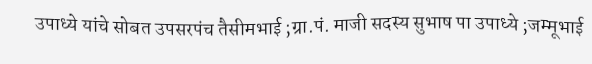उपाध्ये यांचे सोबत उपसरपंच तैसीमभाई ;ग्रा.पं. माजी सदस्य सुभाष पा उपाध्ये ;जम्मूभाई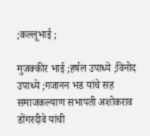;कल्लूभाई ;

मुजक्कीर भाई ;हर्षल उपाध्ये ;विनोद उपाध्ये ;गजानन भड यांचे सह समाजकल्याण सभापती अशोकराव डोंगरदीवे यांची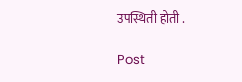उपस्थिती होती .

Post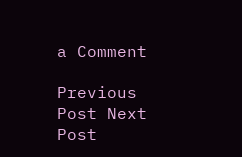a Comment

Previous Post Next Post